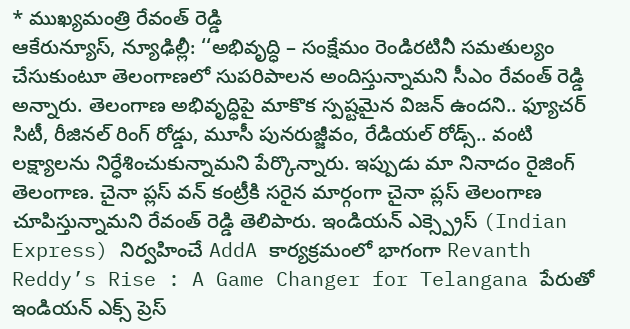* ముఖ్యమంత్రి రేవంత్ రెడ్డి
ఆకేరున్యూస్, న్యూఢిల్లీ: ‘‘అభివృద్ధి – సంక్షేమం రెండిరటినీ సమతుల్యం చేసుకుంటూ తెలంగాణలో సుపరిపాలన అందిస్తున్నామని సీఎం రేవంత్ రెడ్డి అన్నారు. తెలంగాణ అభివృద్ధిపై మాకొక స్పష్టమైన విజన్ ఉందని.. ఫ్యూచర్ సిటీ, రీజినల్ రింగ్ రోడ్డు, మూసీ పునరుజ్జీవం, రేడియల్ రోడ్స్.. వంటి లక్ష్యాలను నిర్ధేశించుకున్నామని పేర్కొన్నారు. ఇప్పుడు మా నినాదం రైజింగ్ తెలంగాణ. చైనా ప్లస్ వన్ కంట్రీకి సరైన మార్గంగా చైనా ప్లస్ తెలంగాణ చూపిస్తున్నామని రేవంత్ రెడ్డి తెలిపారు. ఇండియన్ ఎక్స్ప్రెస్ (Indian Express) నిర్వహించే AddA కార్యక్రమంలో భాగంగా Revanth Reddy’s Rise : A Game Changer for Telangana పేరుతో ఇండియన్ ఎక్స్ ప్రెస్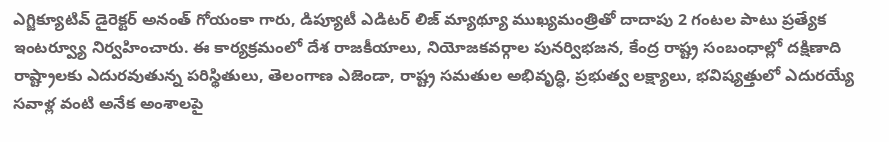ఎగ్జిక్యూటివ్ డైరెక్టర్ అనంత్ గోయంకా గారు, డిప్యూటీ ఎడిటర్ లిజ్ మ్యాథ్యూ ముఖ్యమంత్రితో దాదాపు 2 గంటల పాటు ప్రత్యేక ఇంటర్వ్యూ నిర్వహించారు. ఈ కార్యక్రమంలో దేశ రాజకీయాలు, నియోజకవర్గాల పునర్విభజన, కేంద్ర రాష్ట్ర సంబంధాల్లో దక్షిణాది రాష్ట్రాలకు ఎదురవుతున్న పరిస్థితులు, తెలంగాణ ఎజెండా, రాష్ట్ర సమతుల అభివృద్ధి, ప్రభుత్వ లక్ష్యాలు, భవిష్యత్తులో ఎదురయ్యే సవాళ్ల వంటి అనేక అంశాలపై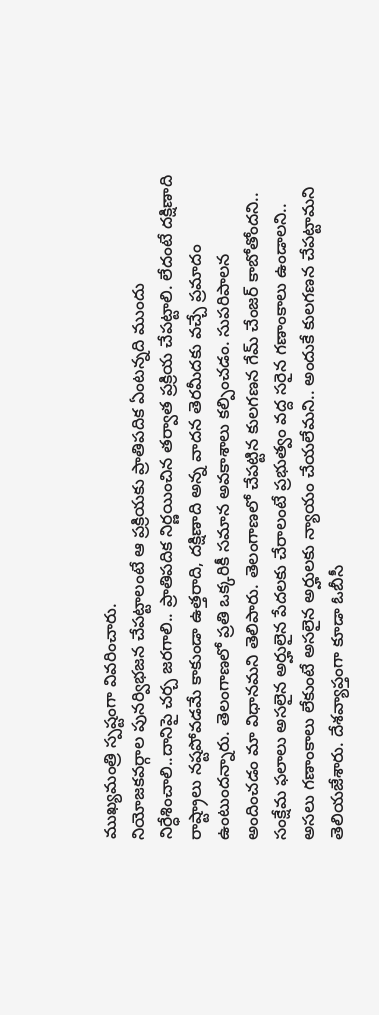ముఖ్యమంత్రి స్పష్టంగా వివరించారు.
నియోజకవర్గాల పునర్విభజన చేపట్టాలంటే ఆ ప్రక్రియకు ప్రాతిపదిక ఏంటన్నది ముందు నిర్ధేశించాలి..దానిపై చర్చ జరగాలి.. ప్రాతిపదిక నిర్ణయించిన తర్వాత ప్రక్రియ చేపట్టాలి. లేదంటే దక్షిణాది రాష్ట్రాలు నష్టపోవడమే కాకుండా ఉత్తరాది, దక్షిణాది అన్న వాదన తెరమీదకు వచ్చే ప్రమాదం ఉంటుందన్నారు. తెలంగాణలో ప్రతి ఒక్కరికీ సమాన అవకాశాలు కల్పించడం. సుపరిపాలన అందించడం మా విధానమని తెలిపారు. తెలంగాణలో చేపట్టిన కులగణన గేమ్ చేంజర్ కాబోతోందని.. సంక్షేమ ఫలాలు అసలైన అర్హులైన పేదలకు చేరాలంటే ప్రభుత్వం వద్ద సరైన గణాంకాలు ఉండాలని.. అసలు గణాంకాలు లేకుంటే అసలైన అర్హులకు న్యాయం చేయలేమని.. అందుకే కులగణన చేపట్టామని తెలియజేశారు. దేశవ్యాప్తంగా కూడా ఓబీసీ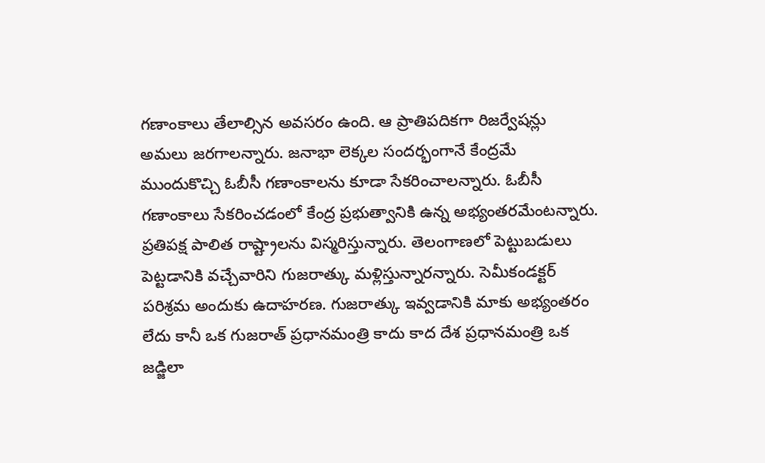గణాంకాలు తేలాల్సిన అవసరం ఉంది. ఆ ప్రాతిపదికగా రిజర్వేషన్లు అమలు జరగాలన్నారు. జనాభా లెక్కల సందర్భంగానే కేంద్రమే ముందుకొచ్చి ఓబీసీ గణాంకాలను కూడా సేకరించాలన్నారు. ఓబీసీ గణాంకాలు సేకరించడంలో కేంద్ర ప్రభుత్వానికి ఉన్న అభ్యంతరమేంటన్నారు. ప్రతిపక్ష పాలిత రాష్ట్రాలను విస్మరిస్తున్నారు. తెలంగాణలో పెట్టుబడులు పెట్టడానికి వచ్చేవారిని గుజరాత్కు మళ్లిస్తున్నారన్నారు. సెమీకండక్టర్ పరిశ్రమ అందుకు ఉదాహరణ. గుజరాత్కు ఇవ్వడానికి మాకు అభ్యంతరం లేదు కానీ ఒక గుజరాత్ ప్రధానమంత్రి కాదు కాద దేశ ప్రధానమంత్రి ఒక జడ్జిలా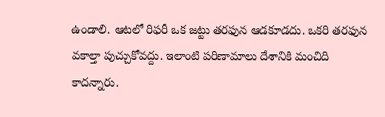ఉండాలి. ఆటలో రిఫరీ ఒక జట్టు తరఫున ఆడకూడదు. ఒకరి తరఫున వకాల్తా పుచ్చుకోవద్దు. ఇలాంటి పరిణామాలు దేశానికి మంచిది కాదన్నారు.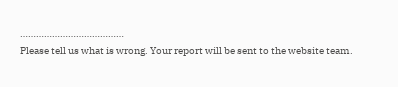…………………………………
Please tell us what is wrong. Your report will be sent to the website team.